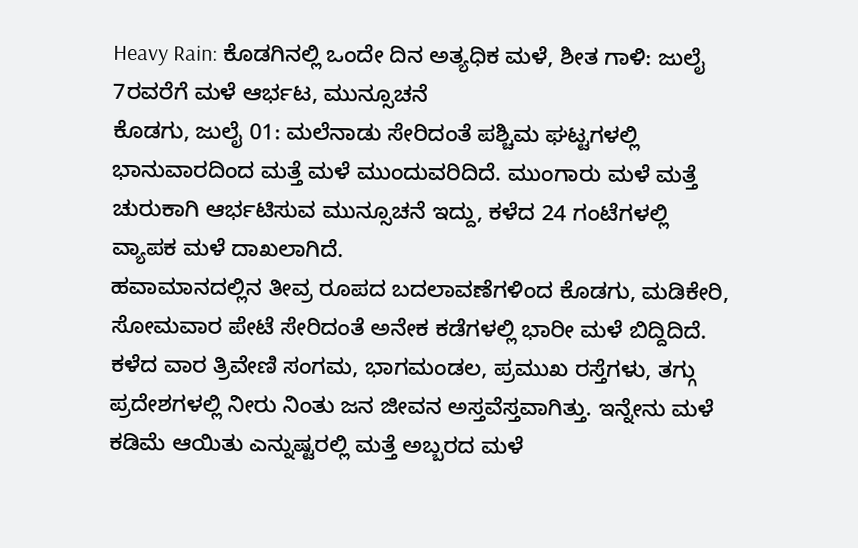Heavy Rain: ಕೊಡಗಿನಲ್ಲಿ ಒಂದೇ ದಿನ ಅತ್ಯಧಿಕ ಮಳೆ, ಶೀತ ಗಾಳಿ: ಜುಲೈ 7ರವರೆಗೆ ಮಳೆ ಆರ್ಭಟ, ಮುನ್ಸೂಚನೆ
ಕೊಡಗು, ಜುಲೈ 01: ಮಲೆನಾಡು ಸೇರಿದಂತೆ ಪಶ್ಚಿಮ ಘಟ್ಟಗಳಲ್ಲಿ ಭಾನುವಾರದಿಂದ ಮತ್ತೆ ಮಳೆ ಮುಂದುವರಿದಿದೆ. ಮುಂಗಾರು ಮಳೆ ಮತ್ತೆ ಚುರುಕಾಗಿ ಆರ್ಭಟಿಸುವ ಮುನ್ಸೂಚನೆ ಇದ್ದು, ಕಳೆದ 24 ಗಂಟೆಗಳಲ್ಲಿ ವ್ಯಾಪಕ ಮಳೆ ದಾಖಲಾಗಿದೆ.
ಹವಾಮಾನದಲ್ಲಿನ ತೀವ್ರ ರೂಪದ ಬದಲಾವಣೆಗಳಿಂದ ಕೊಡಗು, ಮಡಿಕೇರಿ, ಸೋಮವಾರ ಪೇಟೆ ಸೇರಿದಂತೆ ಅನೇಕ ಕಡೆಗಳಲ್ಲಿ ಭಾರೀ ಮಳೆ ಬಿದ್ದಿದಿದೆ. ಕಳೆದ ವಾರ ತ್ರಿವೇಣಿ ಸಂಗಮ, ಭಾಗಮಂಡಲ, ಪ್ರಮುಖ ರಸ್ತೆಗಳು, ತಗ್ಗು ಪ್ರದೇಶಗಳಲ್ಲಿ ನೀರು ನಿಂತು ಜನ ಜೀವನ ಅಸ್ತವೆಸ್ತವಾಗಿತ್ತು. ಇನ್ನೇನು ಮಳೆ ಕಡಿಮೆ ಆಯಿತು ಎನ್ನುಷ್ಟರಲ್ಲಿ ಮತ್ತೆ ಅಬ್ಬರದ ಮಳೆ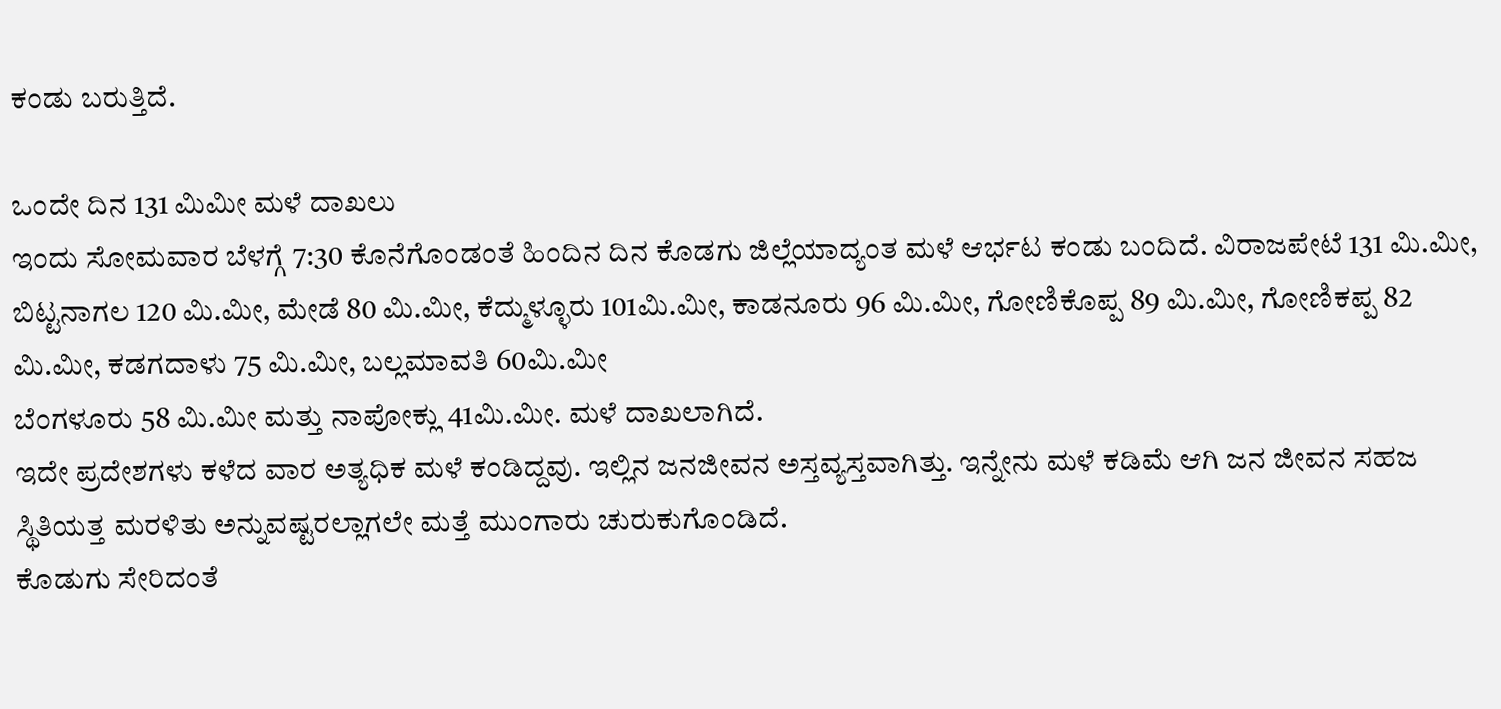ಕಂಡು ಬರುತ್ತಿದೆ.

ಒಂದೇ ದಿನ 131 ಮಿಮೀ ಮಳೆ ದಾಖಲು
ಇಂದು ಸೋಮವಾರ ಬೆಳಗ್ಗೆ 7:30 ಕೊನೆಗೊಂಡಂತೆ ಹಿಂದಿನ ದಿನ ಕೊಡಗು ಜಿಲ್ಲೆಯಾದ್ಯಂತ ಮಳೆ ಆರ್ಭಟ ಕಂಡು ಬಂದಿದೆ. ವಿರಾಜಪೇಟೆ 131 ಮಿ.ಮೀ, ಬಿಟ್ಟನಾಗಲ 120 ಮಿ.ಮೀ, ಮೇಡೆ 80 ಮಿ.ಮೀ, ಕೆದ್ಮುಳ್ಳೂರು 101ಮಿ.ಮೀ, ಕಾಡನೂರು 96 ಮಿ.ಮೀ, ಗೋಣಿಕೊಪ್ಪ 89 ಮಿ.ಮೀ, ಗೋಣಿಕಪ್ಪ 82 ಮಿ.ಮೀ, ಕಡಗದಾಳು 75 ಮಿ.ಮೀ, ಬಲ್ಲಮಾವತಿ 60ಮಿ.ಮೀ
ಬೆಂಗಳೂರು 58 ಮಿ.ಮೀ ಮತ್ತು ನಾಪೋಕ್ಲು 41ಮಿ.ಮೀ. ಮಳೆ ದಾಖಲಾಗಿದೆ.
ಇದೇ ಪ್ರದೇಶಗಳು ಕಳೆದ ವಾರ ಅತ್ಯಧಿಕ ಮಳೆ ಕಂಡಿದ್ದವು. ಇಲ್ಲಿನ ಜನಜೀವನ ಅಸ್ತವ್ಯಸ್ತವಾಗಿತ್ತು. ಇನ್ನೇನು ಮಳೆ ಕಡಿಮೆ ಆಗಿ ಜನ ಜೀವನ ಸಹಜ ಸ್ಥಿತಿಯತ್ತ ಮರಳಿತು ಅನ್ನುವಷ್ಟರಲ್ಲಾಗಲೇ ಮತ್ತೆ ಮುಂಗಾರು ಚುರುಕುಗೊಂಡಿದೆ.
ಕೊಡುಗು ಸೇರಿದಂತೆ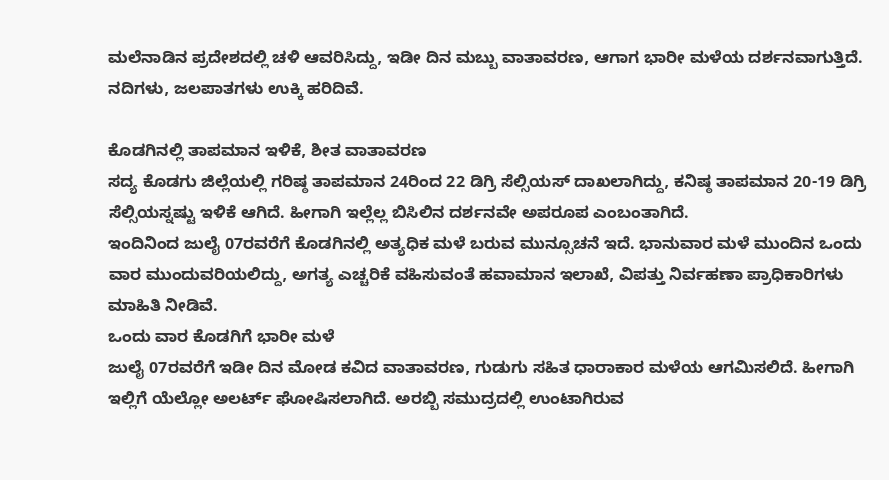ಮಲೆನಾಡಿನ ಪ್ರದೇಶದಲ್ಲಿ ಚಳಿ ಆವರಿಸಿದ್ದು, ಇಡೀ ದಿನ ಮಬ್ಬು ವಾತಾವರಣ, ಆಗಾಗ ಭಾರೀ ಮಳೆಯ ದರ್ಶನವಾಗುತ್ತಿದೆ. ನದಿಗಳು, ಜಲಪಾತಗಳು ಉಕ್ಕಿ ಹರಿದಿವೆ.

ಕೊಡಗಿನಲ್ಲಿ ತಾಪಮಾನ ಇಳಿಕೆ, ಶೀತ ವಾತಾವರಣ
ಸದ್ಯ ಕೊಡಗು ಜಿಲ್ಲೆಯಲ್ಲಿ ಗರಿಷ್ಠ ತಾಪಮಾನ 24ರಿಂದ 22 ಡಿಗ್ರಿ ಸೆಲ್ಸಿಯಸ್ ದಾಖಲಾಗಿದ್ದು, ಕನಿಷ್ಠ ತಾಪಮಾನ 20-19 ಡಿಗ್ರಿ ಸೆಲ್ಸಿಯಸ್ನಷ್ಟು ಇಳಿಕೆ ಆಗಿದೆ. ಹೀಗಾಗಿ ಇಲ್ಲೆಲ್ಲ ಬಿಸಿಲಿನ ದರ್ಶನವೇ ಅಪರೂಪ ಎಂಬಂತಾಗಿದೆ.
ಇಂದಿನಿಂದ ಜುಲೈ 07ರವರೆಗೆ ಕೊಡಗಿನಲ್ಲಿ ಅತ್ಯಧಿಕ ಮಳೆ ಬರುವ ಮುನ್ಸೂಚನೆ ಇದೆ. ಭಾನುವಾರ ಮಳೆ ಮುಂದಿನ ಒಂದು ವಾರ ಮುಂದುವರಿಯಲಿದ್ದು, ಅಗತ್ಯ ಎಚ್ಚರಿಕೆ ವಹಿಸುವಂತೆ ಹವಾಮಾನ ಇಲಾಖೆ, ವಿಪತ್ತು ನಿರ್ವಹಣಾ ಪ್ರಾಧಿಕಾರಿಗಳು ಮಾಹಿತಿ ನೀಡಿವೆ.
ಒಂದು ವಾರ ಕೊಡಗಿಗೆ ಭಾರೀ ಮಳೆ
ಜುಲೈ 07ರವರೆಗೆ ಇಡೀ ದಿನ ಮೋಡ ಕವಿದ ವಾತಾವರಣ, ಗುಡುಗು ಸಹಿತ ಧಾರಾಕಾರ ಮಳೆಯ ಆಗಮಿಸಲಿದೆ. ಹೀಗಾಗಿ ಇಲ್ಲಿಗೆ ಯೆಲ್ಲೋ ಅಲರ್ಟ್ ಘೋಷಿಸಲಾಗಿದೆ. ಅರಬ್ಬಿ ಸಮುದ್ರದಲ್ಲಿ ಉಂಟಾಗಿರುವ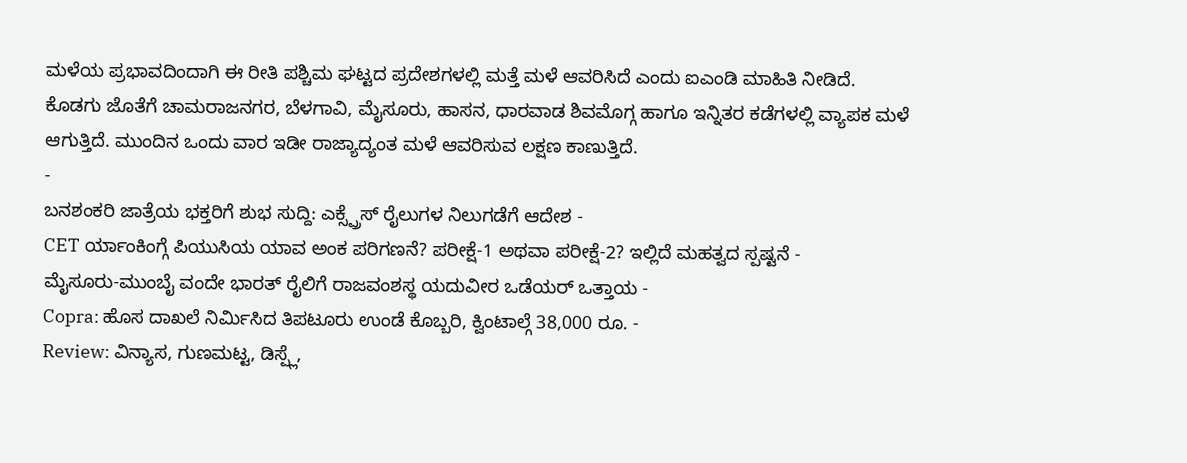ಮಳೆಯ ಪ್ರಭಾವದಿಂದಾಗಿ ಈ ರೀತಿ ಪಶ್ಚಿಮ ಘಟ್ಟದ ಪ್ರದೇಶಗಳಲ್ಲಿ ಮತ್ತೆ ಮಳೆ ಆವರಿಸಿದೆ ಎಂದು ಐಎಂಡಿ ಮಾಹಿತಿ ನೀಡಿದೆ.
ಕೊಡಗು ಜೊತೆಗೆ ಚಾಮರಾಜನಗರ, ಬೆಳಗಾವಿ, ಮೈಸೂರು, ಹಾಸನ, ಧಾರವಾಡ ಶಿವಮೊಗ್ಗ ಹಾಗೂ ಇನ್ನಿತರ ಕಡೆಗಳಲ್ಲಿ ವ್ಯಾಪಕ ಮಳೆ ಆಗುತ್ತಿದೆ. ಮುಂದಿನ ಒಂದು ವಾರ ಇಡೀ ರಾಜ್ಯಾದ್ಯಂತ ಮಳೆ ಆವರಿಸುವ ಲಕ್ಷಣ ಕಾಣುತ್ತಿದೆ.
-
ಬನಶಂಕರಿ ಜಾತ್ರೆಯ ಭಕ್ತರಿಗೆ ಶುಭ ಸುದ್ದಿ: ಎಕ್ಸ್ಪ್ರೆಸ್ ರೈಲುಗಳ ನಿಲುಗಡೆಗೆ ಆದೇಶ -
CET ರ್ಯಾಂಕಿಂಗ್ಗೆ ಪಿಯುಸಿಯ ಯಾವ ಅಂಕ ಪರಿಗಣನೆ? ಪರೀಕ್ಷೆ-1 ಅಥವಾ ಪರೀಕ್ಷೆ-2? ಇಲ್ಲಿದೆ ಮಹತ್ವದ ಸ್ಪಷ್ಟನೆ -
ಮೈಸೂರು-ಮುಂಬೈ ವಂದೇ ಭಾರತ್ ರೈಲಿಗೆ ರಾಜವಂಶಸ್ಥ ಯದುವೀರ ಒಡೆಯರ್ ಒತ್ತಾಯ -
Copra: ಹೊಸ ದಾಖಲೆ ನಿರ್ಮಿಸಿದ ತಿಪಟೂರು ಉಂಡೆ ಕೊಬ್ಬರಿ, ಕ್ವಿಂಟಾಲ್ಗೆ 38,000 ರೂ. -
Review: ವಿನ್ಯಾಸ, ಗುಣಮಟ್ಟ, ಡಿಸ್ಪ್ಲೆ,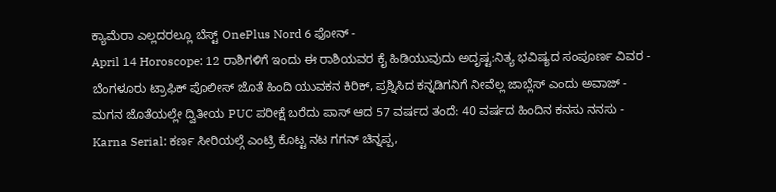ಕ್ಯಾಮೆರಾ ಎಲ್ಲದರಲ್ಲೂ ಬೆಸ್ಟ್ OnePlus Nord 6 ಫೋನ್ -
April 14 Horoscope: 12 ರಾಶಿಗಳಿಗೆ ಇಂದು ಈ ರಾಶಿಯವರ ಕೈ ಹಿಡಿಯುವುದು ಅದೃಷ್ಟ:ನಿತ್ಯ ಭವಿಷ್ಯದ ಸಂಪೂರ್ಣ ವಿವರ -
ಬೆಂಗಳೂರು ಟ್ರಾಫಿಕ್ ಪೊಲೀಸ್ ಜೊತೆ ಹಿಂದಿ ಯುವಕನ ಕಿರಿಕ್, ಪ್ರಶ್ನಿಸಿದ ಕನ್ನಡಿಗನಿಗೆ ನೀವೆಲ್ಲ ಜಾಬ್ಲೆಸ್ ಎಂದು ಅವಾಜ್ -
ಮಗನ ಜೊತೆಯಲ್ಲೇ ದ್ವಿತೀಯ PUC ಪರೀಕ್ಷೆ ಬರೆದು ಪಾಸ್ ಆದ 57 ವರ್ಷದ ತಂದೆ: 40 ವರ್ಷದ ಹಿಂದಿನ ಕನಸು ನನಸು -
Karna Serial: ಕರ್ಣ ಸೀರಿಯಲ್ಗೆ ಎಂಟ್ರಿ ಕೊಟ್ಟ ನಟ ಗಗನ್ ಚಿನ್ನಪ್ಪ,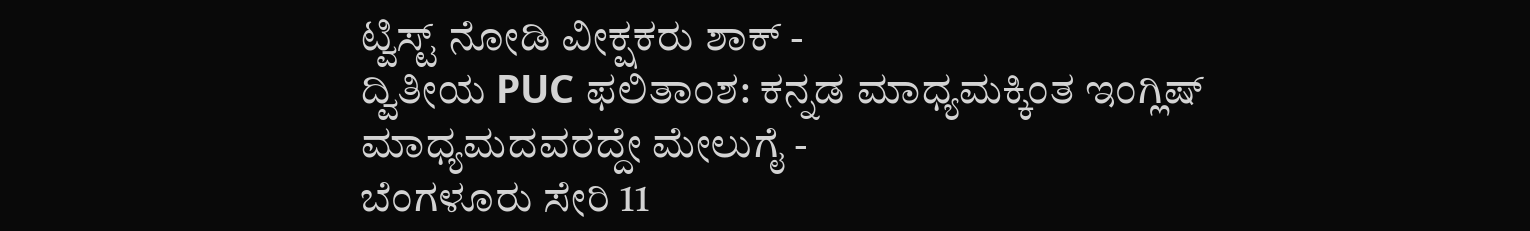ಟ್ವಿಸ್ಟ್ ನೋಡಿ ವೀಕ್ಷಕರು ಶಾಕ್ -
ದ್ವಿತೀಯ PUC ಫಲಿತಾಂಶ: ಕನ್ನಡ ಮಾಧ್ಯಮಕ್ಕಿಂತ ಇಂಗ್ಲಿಷ್ ಮಾಧ್ಯಮದವರದ್ದೇ ಮೇಲುಗೈ -
ಬೆಂಗಳೂರು ಸೇರಿ 11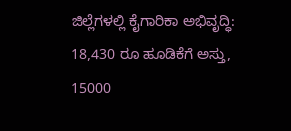ಜಿಲ್ಲೆಗಳಲ್ಲಿ ಕೈಗಾರಿಕಾ ಅಭಿವೃದ್ಧಿ: 18,430 ರೂ ಹೂಡಿಕೆಗೆ ಅಸ್ತು, 15000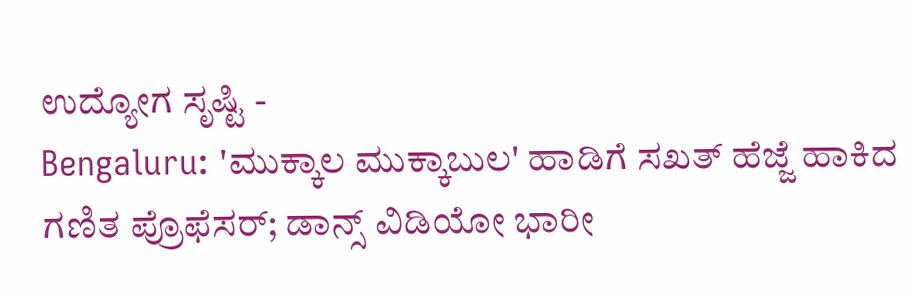ಉದ್ಯೋಗ ಸೃಷ್ಟಿ -
Bengaluru: 'ಮುಕ್ಕಾಲ ಮುಕ್ಕಾಬುಲ' ಹಾಡಿಗೆ ಸಖತ್ ಹೆಜ್ಜೆ ಹಾಕಿದ ಗಣಿತ ಪ್ರೊಫೆಸರ್; ಡಾನ್ಸ್ ವಿಡಿಯೋ ಭಾರೀ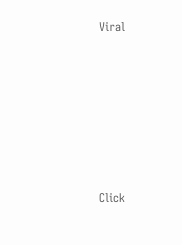Viral












Click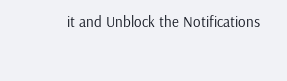it and Unblock the Notifications